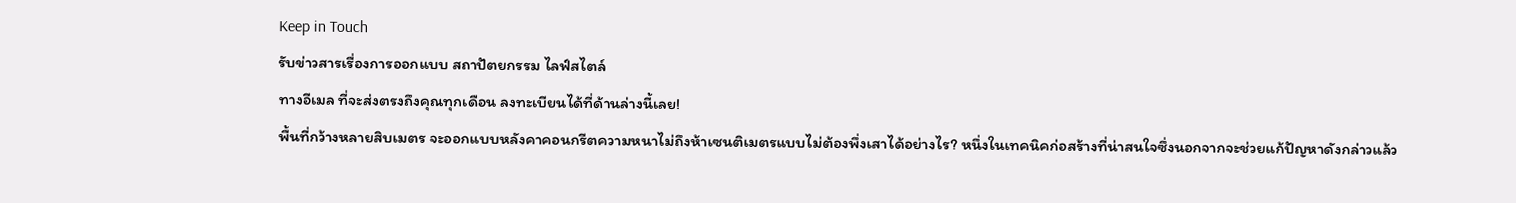Keep in Touch
รับข่าวสารเรื่องการออกแบบ สถาปัตยกรรม ไลฟ์สไตล์
ทางอีเมล ที่จะส่งตรงถึงคุณทุกเดือน ลงทะเบียนได้ที่ด้านล่างนี้เลย!
พื้นที่กว้างหลายสิบเมตร จะออกแบบหลังคาคอนกรีตความหนาไม่ถึงห้าเซนติเมตรแบบไม่ต้องพึ่งเสาได้อย่างไร? หนึ่งในเทคนิคก่อสร้างที่น่าสนใจซึ่งนอกจากจะช่วยแก้ปัญหาดังกล่าวแล้ว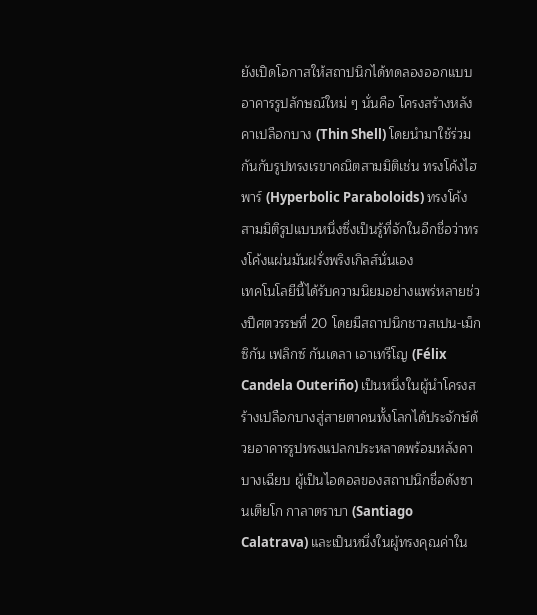ยังเปิดโอกาสให้สถาปนิกได้ทดลองออกแบบอาคารรูปลักษณ์ใหม่ ๆ นั่นคือ โครงสร้างหลังคาเปลือกบาง (Thin Shell) โดยนำมาใช้ร่วมกันกับรูปทรงเรขาคณิตสามมิติเช่น ทรงโค้งไฮพาร์ (Hyperbolic Paraboloids) ทรงโค้งสามมิติรูปแบบหนึ่งซึ่งเป็นรู้ที่จักในอีกชื่อว่าทรงโค้งแผ่นมันฝรั่งพริงเกิลส์นั่นเอง
เทคโนโลยีนี้ได้รับความนิยมอย่างแพร่หลายช่วงปีศตวรรษที่ 20 โดยมีสถาปนิกชาวสเปน-เม็กซิกัน เฟลิกซ์ กันเดลา เอาเทรีโญ (Félix Candela Outeriño) เป็นหนึ่งในผู้นำโครงสร้างเปลือกบางสู่สายตาคนทั้งโลกได้ประจักษ์ด้วยอาคารรูปทรงแปลกประหลาดพร้อมหลังคาบางเฉียบ ผู้เป็นไอดอลของสถาปนิกชื่อดังซานเตียโก กาลาตราบา (Santiago Calatrava) และเป็นหนึ่งในผู้ทรงคุณค่าใน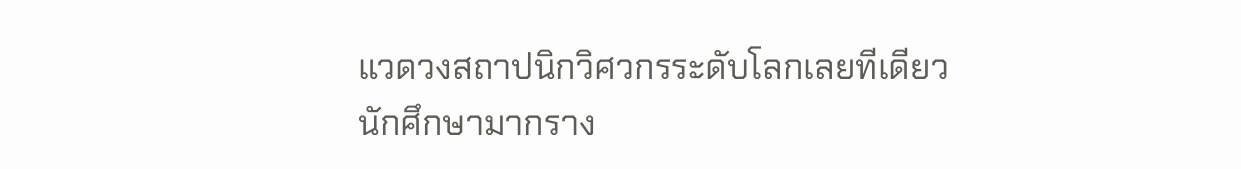แวดวงสถาปนิกวิศวกรระดับโลกเลยทีเดียว
นักศึกษามากราง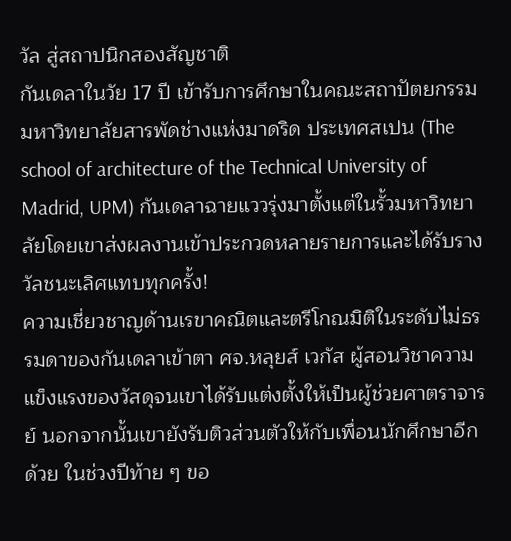วัล สู่สถาปนิกสองสัญชาติ
กันเดลาในวัย 17 ปี เข้ารับการศึกษาในคณะสถาปัตยกรรม มหาวิทยาลัยสารพัดช่างแห่งมาดริด ประเทศสเปน (The school of architecture of the Technical University of Madrid, UPM) กันเดลาฉายแววรุ่งมาตั้งแต่ในรั้วมหาวิทยาลัยโดยเขาส่งผลงานเข้าประกวดหลายรายการและได้รับรางวัลชนะเลิศแทบทุกครั้ง!
ความเชี่ยวชาญด้านเรขาคณิตและตรีโกณมิติในระดับไม่ธรรมดาของกันเดลาเข้าตา ศจ.หลุยส์ เวกัส ผู้สอนวิชาความแข็งแรงของวัสดุจนเขาได้รับแต่งตั้งให้เป็นผู้ช่วยศาตราจารย์ นอกจากนั้นเขายังรับติวส่วนตัวให้กับเพื่อนนักศึกษาอีกด้วย ในช่วงปีท้าย ๆ ขอ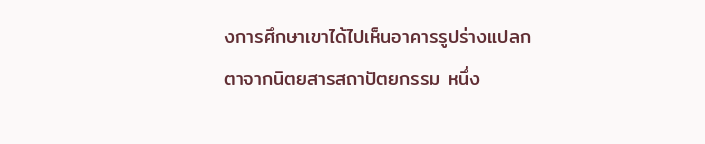งการศึกษาเขาได้ไปเห็นอาคารรูปร่างแปลกตาจากนิตยสารสถาปัตยกรรม หนึ่ง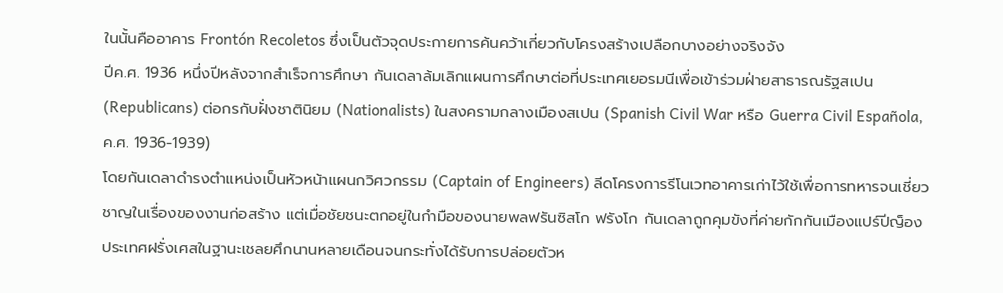ในนั้นคืออาคาร Frontón Recoletos ซึ่งเป็นตัวจุดประกายการค้นคว้าเกี่ยวกับโครงสร้างเปลือกบางอย่างจริงจัง
ปีค.ศ. 1936 หนึ่งปีหลังจากสำเร็จการศึกษา กันเดลาล้มเลิกแผนการศึกษาต่อที่ประเทศเยอรมนีเพื่อเข้าร่วมฝ่ายสาธารณรัฐสเปน (Republicans) ต่อกรกับฝั่งชาตินิยม (Nationalists) ในสงครามกลางเมืองสเปน (Spanish Civil War หรือ Guerra Civil Española, ค.ศ. 1936-1939)
โดยกันเดลาดำรงตำแหน่งเป็นหัวหน้าแผนกวิศวกรรม (Captain of Engineers) ลีดโครงการรีโนเวทอาคารเก่าไว้ใช้เพื่อการทหารจนเชี่ยวชาญในเรื่องของงานก่อสร้าง แต่เมื่อชัยชนะตกอยู่ในกำมือของนายพลฟรันซิสโก ฟรังโก กันเดลาถูกคุมขังที่ค่ายกักกันเมืองแปร์ปีญ็อง ประเทศฝรั่งเศสในฐานะเชลยศึกนานหลายเดือนจนกระทั่งได้รับการปล่อยตัวห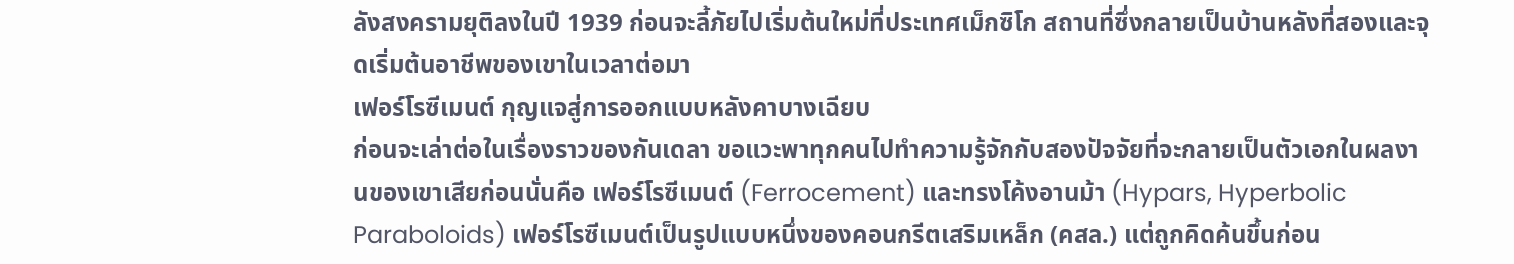ลังสงครามยุติลงในปี 1939 ก่อนจะลี้ภัยไปเริ่มต้นใหม่ที่ประเทศเม็กซิโก สถานที่ซึ่งกลายเป็นบ้านหลังที่สองและจุดเริ่มต้นอาชีพของเขาในเวลาต่อมา
เฟอร์โรซีเมนต์ กุญแจสู่การออกแบบหลังคาบางเฉียบ
ก่อนจะเล่าต่อในเรื่องราวของกันเดลา ขอแวะพาทุกคนไปทำความรู้จักกับสองปัจจัยที่จะกลายเป็นตัวเอกในผลงานของเขาเสียก่อนนั่นคือ เฟอร์โรซีเมนต์ (Ferrocement) และทรงโค้งอานม้า (Hypars, Hyperbolic Paraboloids) เฟอร์โรซีเมนต์เป็นรูปแบบหนึ่งของคอนกรีตเสริมเหล็ก (คสล.) แต่ถูกคิดค้นขึ้นก่อน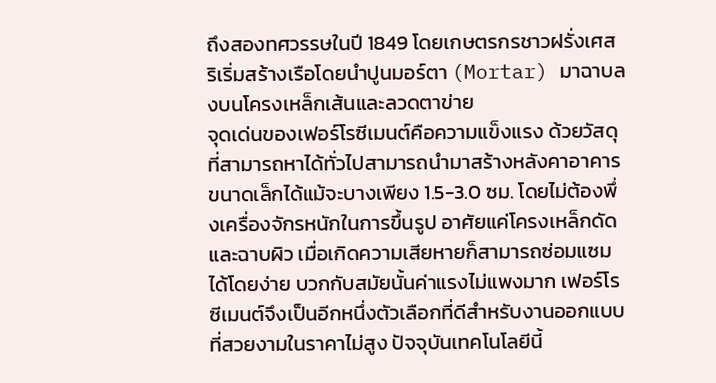ถึงสองทศวรรษในปี 1849 โดยเกษตรกรชาวฝรั่งเศส ริเริ่มสร้างเรือโดยนำปูนมอร์ตา (Mortar) มาฉาบลงบนโครงเหล็กเส้นและลวดตาข่าย
จุดเด่นของเฟอร์โรซีเมนต์คือความแข็งแรง ด้วยวัสดุที่สามารถหาได้ทั่วไปสามารถนำมาสร้างหลังคาอาคารขนาดเล็กได้แม้จะบางเพียง 1.5-3.0 ซม. โดยไม่ต้องพึ่งเครื่องจักรหนักในการขึ้นรูป อาศัยแค่โครงเหล็กดัดและฉาบผิว เมื่อเกิดความเสียหายก็สามารถซ่อมแซมได้โดยง่าย บวกกับสมัยนั้นค่าแรงไม่แพงมาก เฟอร์โรซีเมนต์จึงเป็นอีกหนึ่งตัวเลือกที่ดีสำหรับงานออกแบบที่สวยงามในราคาไม่สูง ปัจจุบันเทคโนโลยีนี้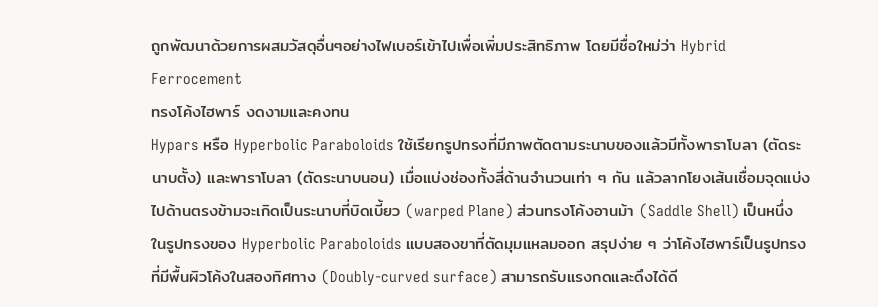ถูกพัฒนาด้วยการผสมวัสดุอื่นๆอย่างไฟเบอร์เข้าไปเพื่อเพิ่มประสิทธิภาพ โดยมีชื่อใหม่ว่า Hybrid Ferrocement
ทรงโค้งไฮพาร์ งดงามและคงทน
Hypars หรือ Hyperbolic Paraboloids ใช้เรียกรูปทรงที่มีภาพตัดตามระนาบของแล้วมีทั้งพาราโบลา (ตัดระนาบตั้ง) และพาราโบลา (ตัดระนาบนอน) เมื่อแบ่งช่องทั้งสี่ด้านจำนวนเท่า ๆ กัน แล้วลากโยงเส้นเชื่อมจุดแบ่งไปด้านตรงข้ามจะเกิดเป็นระนาบที่บิดเบี้ยว (warped Plane) ส่วนทรงโค้งอานม้า (Saddle Shell) เป็นหนึ่งในรูปทรงของ Hyperbolic Paraboloids แบบสองขาที่ตัดมุมแหลมออก สรุปง่าย ๆ ว่าโค้งไฮพาร์เป็นรูปทรงที่มีพื้นผิวโค้งในสองทิศทาง (Doubly-curved surface) สามารถรับแรงกดและดึงได้ดี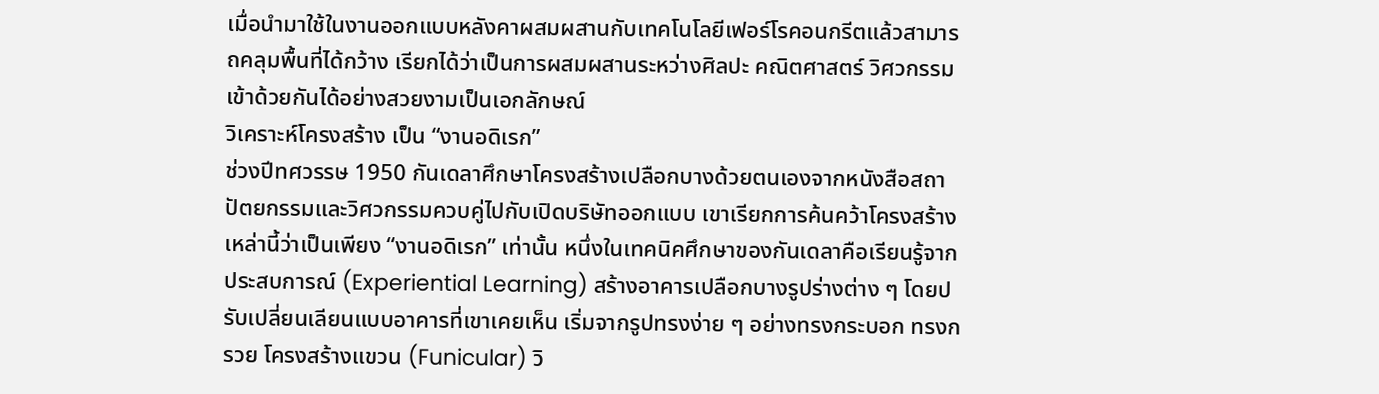เมื่อนำมาใช้ในงานออกแบบหลังคาผสมผสานกับเทคโนโลยีเฟอร์โรคอนกรีตแล้วสามารถคลุมพื้นที่ได้กว้าง เรียกได้ว่าเป็นการผสมผสานระหว่างศิลปะ คณิตศาสตร์ วิศวกรรมเข้าด้วยกันได้อย่างสวยงามเป็นเอกลักษณ์
วิเคราะห์โครงสร้าง เป็น “งานอดิเรก”
ช่วงปีทศวรรษ 1950 กันเดลาศึกษาโครงสร้างเปลือกบางด้วยตนเองจากหนังสือสถาปัตยกรรมและวิศวกรรมควบคู่ไปกับเปิดบริษัทออกแบบ เขาเรียกการค้นคว้าโครงสร้างเหล่านี้ว่าเป็นเพียง “งานอดิเรก” เท่านั้น หนึ่งในเทคนิคศึกษาของกันเดลาคือเรียนรู้จากประสบการณ์ (Experiential Learning) สร้างอาคารเปลือกบางรูปร่างต่าง ๆ โดยปรับเปลี่ยนเลียนแบบอาคารที่เขาเคยเห็น เริ่มจากรูปทรงง่าย ๆ อย่างทรงกระบอก ทรงกรวย โครงสร้างแขวน (Funicular) วิ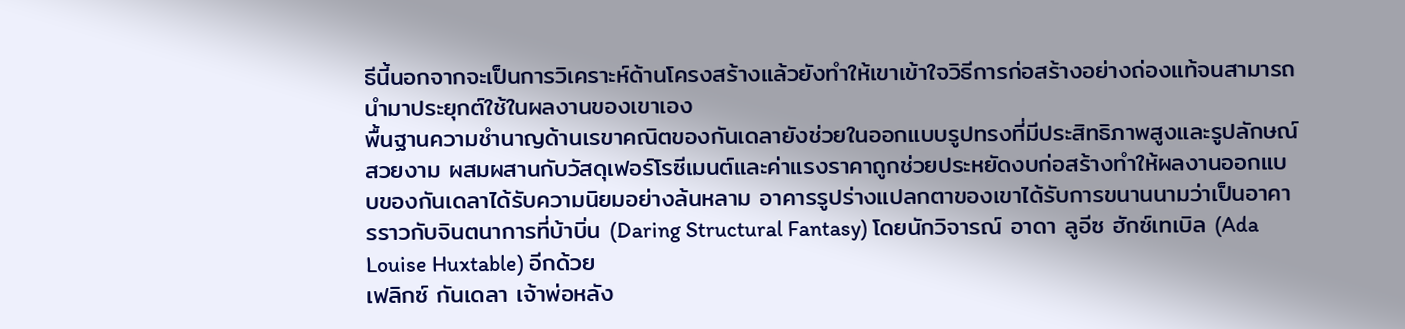ธีนี้นอกจากจะเป็นการวิเคราะห์ด้านโครงสร้างแล้วยังทำให้เขาเข้าใจวิธีการก่อสร้างอย่างถ่องแท้จนสามารถนำมาประยุกต์ใช้ในผลงานของเขาเอง
พื้นฐานความชำนาญด้านเรขาคณิตของกันเดลายังช่วยในออกแบบรูปทรงที่มีประสิทธิภาพสูงและรูปลักษณ์สวยงาม ผสมผสานกับวัสดุเฟอร์โรซีเมนต์และค่าแรงราคาถูกช่วยประหยัดงบก่อสร้างทำให้ผลงานออกแบบของกันเดลาได้รับความนิยมอย่างล้นหลาม อาคารรูปร่างแปลกตาของเขาได้รับการขนานนามว่าเป็นอาคารราวกับจินตนาการที่บ้าบิ่น (Daring Structural Fantasy) โดยนักวิจารณ์ อาดา ลูอีซ ฮักซ์เทเบิล (Ada Louise Huxtable) อีกด้วย
เฟลิกซ์ กันเดลา เจ้าพ่อหลัง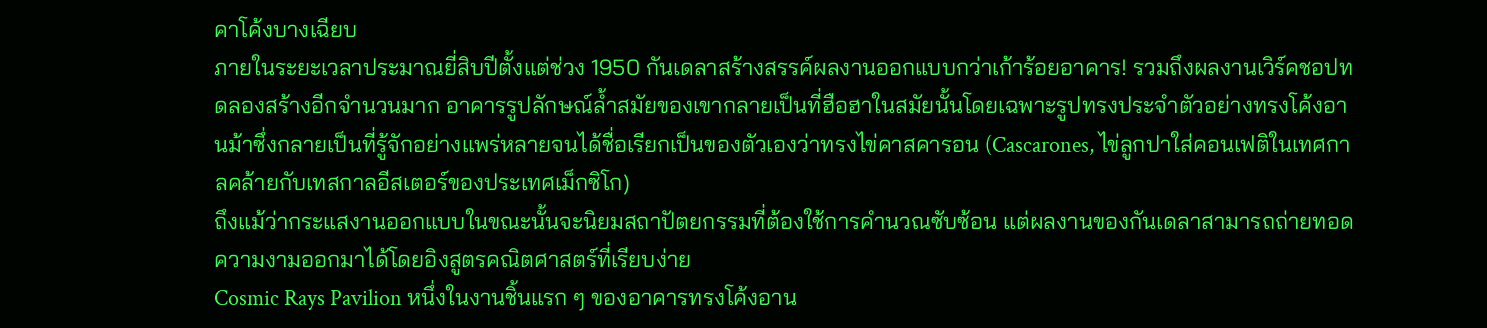คาโค้งบางเฉียบ
ภายในระยะเวลาประมาณยี่สิบปีตั้งแต่ช่วง 1950 กันเดลาสร้างสรรค์ผลงานออกแบบกว่าเก้าร้อยอาคาร! รวมถึงผลงานเวิร์คชอปทดลองสร้างอีกจำนวนมาก อาคารรูปลักษณ์ล้ำสมัยของเขากลายเป็นที่ฮือฮาในสมัยนั้นโดยเฉพาะรูปทรงประจำตัวอย่างทรงโค้งอานม้าซึ่งกลายเป็นที่รู้จักอย่างแพร่หลายจนได้ชื่อเรียกเป็นของตัวเองว่าทรงไข่คาสคารอน (Cascarones, ไข่ลูกปาใส่คอนเฟติในเทศกาลคล้ายกับเทสกาลอีสเตอร์ของประเทศเม็กซิโก)
ถึงแม้ว่ากระแสงานออกแบบในขณะนั้นจะนิยมสถาปัตยกรรมที่ต้องใช้การคำนวณซับซ้อน แต่ผลงานของกันเดลาสามารถถ่ายทอดความงามออกมาได้โดยอิงสูตรคณิตศาสตร์ที่เรียบง่าย
Cosmic Rays Pavilion หนึ่งในงานชิ้นแรก ๆ ของอาคารทรงโค้งอาน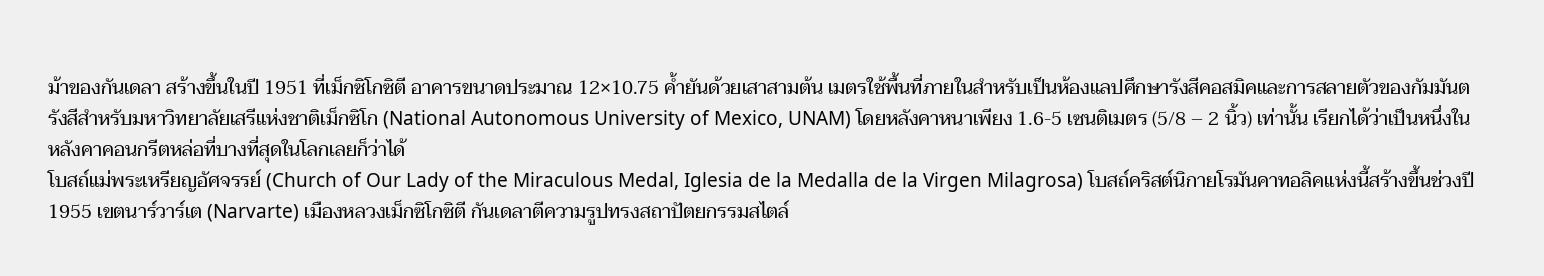ม้าของกันเดลา สร้างขึ้นในปี 1951 ที่เม็กซิโกซิตี อาคารขนาดประมาณ 12×10.75 ค้ำยันด้วยเสาสามต้น เมตรใช้พื้นที่ภายในสำหรับเป็นห้องแลปศึกษารังสีคอสมิคและการสลายตัวของกัมมันตรังสีสำหรับมหาวิทยาลัยเสรีแห่งชาติเม็กซิโก (National Autonomous University of Mexico, UNAM) โดยหลังคาหนาเพียง 1.6-5 เซนติเมตร (5/8 – 2 นิ้ว) เท่านั้น เรียกได้ว่าเป็นหนึ่งในหลังคาคอนกรีตหล่อที่บางที่สุดในโลกเลยก็ว่าได้
โบสถ์แม่พระเหรียญอัศจรรย์ (Church of Our Lady of the Miraculous Medal, Iglesia de la Medalla de la Virgen Milagrosa) โบสถ์คริสต์นิกายโรมันคาทอลิคแห่งนี้สร้างขึ้นช่วงปี 1955 เขตนาร์วาร์เต (Narvarte) เมืองหลวงเม็กซิโกซิตี กันเดลาตีความรูปทรงสถาปัตยกรรมสไตล์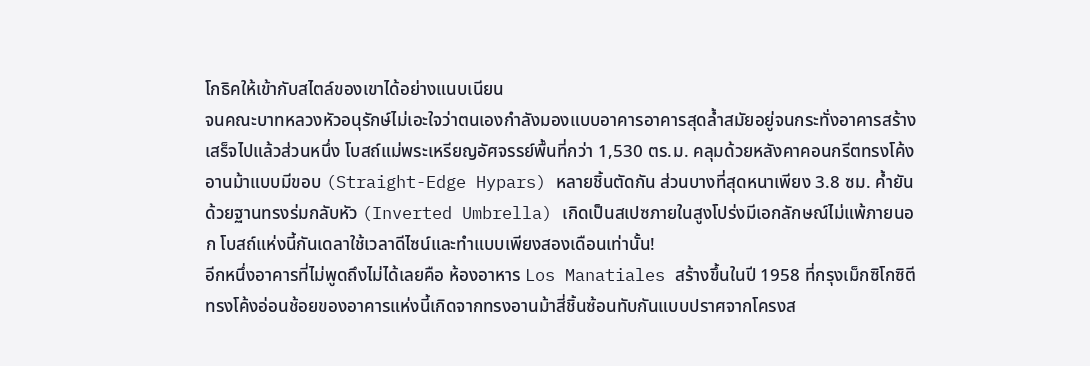โกธิคให้เข้ากับสไตล์ของเขาได้อย่างแนบเนียน
จนคณะบาทหลวงหัวอนุรักษ์ไม่เอะใจว่าตนเองกำลังมองแบบอาคารอาคารสุดล้ำสมัยอยู่จนกระทั่งอาคารสร้างเสร็จไปแล้วส่วนหนึ่ง โบสถ์แม่พระเหรียญอัศจรรย์พื้นที่กว่า 1,530 ตร.ม. คลุมด้วยหลังคาคอนกรีตทรงโค้งอานม้าแบบมีขอบ (Straight-Edge Hypars) หลายชิ้นตัดกัน ส่วนบางที่สุดหนาเพียง 3.8 ซม. ค้ำยันด้วยฐานทรงร่มกลับหัว (Inverted Umbrella) เกิดเป็นสเปซภายในสูงโปร่งมีเอกลักษณ์ไม่แพ้ภายนอก โบสถ์แห่งนี้กันเดลาใช้เวลาดีไซน์และทำแบบเพียงสองเดือนเท่านั้น!
อีกหนึ่งอาคารที่ไม่พูดถึงไม่ได้เลยคือ ห้องอาหาร Los Manatiales สร้างขึ้นในปี 1958 ที่กรุงเม็กซิโกซิตี ทรงโค้งอ่อนช้อยของอาคารแห่งนี้เกิดจากทรงอานม้าสี่ชิ้นซ้อนทับกันแบบปราศจากโครงส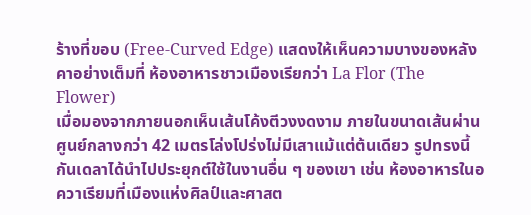ร้างที่ขอบ (Free-Curved Edge) แสดงให้เห็นความบางของหลังคาอย่างเต็มที่ ห้องอาหารชาวเมืองเรียกว่า La Flor (The Flower)
เมื่อมองจากภายนอกเห็นเส้นโค้งตีวงงดงาม ภายในขนาดเส้นผ่านศูนย์กลางกว่า 42 เมตรโล่งโปร่งไม่มีเสาแม้แต่ต้นเดียว รูปทรงนี้กันเดลาได้นำไปประยุกต์ใช้ในงานอื่น ๆ ของเขา เช่น ห้องอาหารในอควาเรียมที่เมืองแห่งศิลป์และศาสต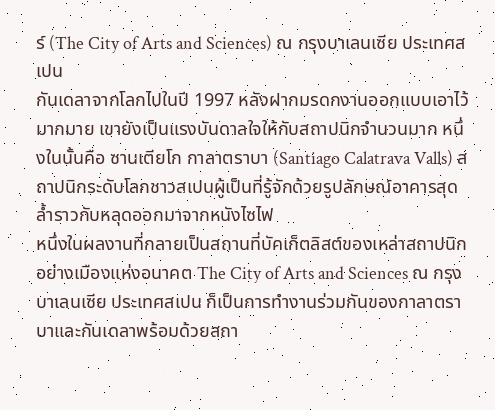ร์ (The City of Arts and Sciences) ณ กรุงบาเลนเซีย ประเทศสเปน
กันเดลาจากโลกไปในปี 1997 หลังฝากมรดกงานออกแบบเอาไว้มากมาย เขายังเป็นแรงบันดาลใจให้กับสถาปนิกจำนวนมาก หนึ่งในนั้นคือ ซานเตียโก กาลาตราบา (Santiago Calatrava Valls) สถาปนิกระดับโลกชาวสเปนผู้เป็นที่รู้จักด้วยรูปลักษณ์อาคารสุดล้ำราวกับหลุดออกมาจากหนังไซไฟ
หนึ่งในผลงานที่กลายเป็นสถานที่บัคเก็ตลิสต์ของเหล่าสถาปนิกอย่างเมืองแห่งอนาคต The City of Arts and Sciences ณ กรุงบาเลนเซีย ประเทศสเปน ก็เป็นการทำงานร่วมกันของกาลาตราบาและกันเดลาพร้อมด้วยสถา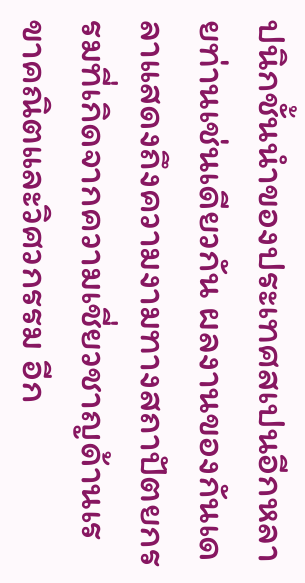ปนิกชั้นนำของประเทศสเปนอีกหลายท่านเช่นเดียวกัน ผลงานของกันเดลาแสดงถึงความงามทางสถาปัตยกรรมที่เกิดจากความเชี่ยวชาญด้านเรขาคณิตและวิศวกรรม อีก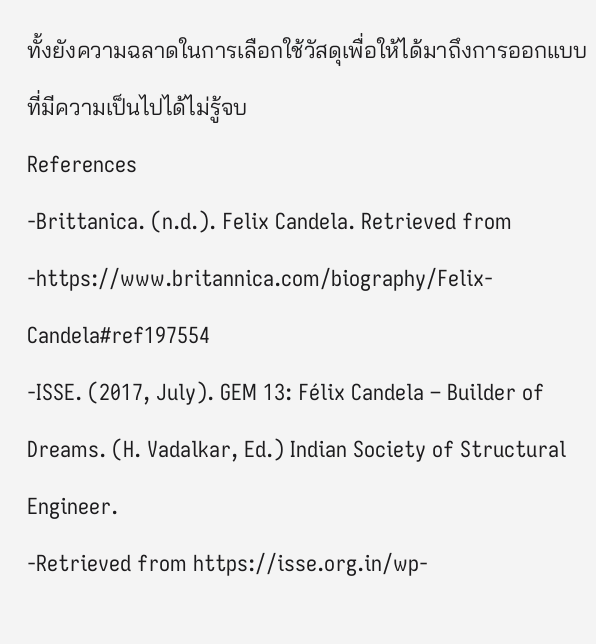ทั้งยังความฉลาดในการเลือกใช้วัสดุเพื่อให้ได้มาถึงการออกแบบที่มีความเป็นไปได้ไม่รู้จบ
References
-Brittanica. (n.d.). Felix Candela. Retrieved from
-https://www.britannica.com/biography/Felix-Candela#ref197554
-ISSE. (2017, July). GEM 13: Félix Candela – Builder of Dreams. (H. Vadalkar, Ed.) Indian Society of Structural Engineer.
-Retrieved from https://isse.org.in/wp-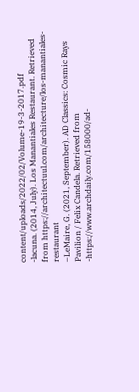content/uploads/2022/02/Volume-19-3-2017.pdf
-lacuna. (2014, July). Los Manantiales Restaurant. Retrieved from https://architectuul.com/architecture/los-manantiales-restaurant
–LeMaire, G. (2021, September). AD Classics: Cosmic Rays Pavilion / Felix Candela. Retrieved from
-https://www.archdaily.com/158000/ad-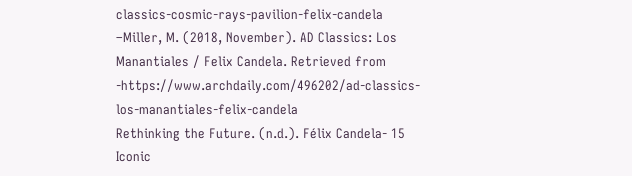classics-cosmic-rays-pavilion-felix-candela
–Miller, M. (2018, November). AD Classics: Los Manantiales / Felix Candela. Retrieved from
-https://www.archdaily.com/496202/ad-classics-los-manantiales-felix-candela
Rethinking the Future. (n.d.). Félix Candela- 15 Iconic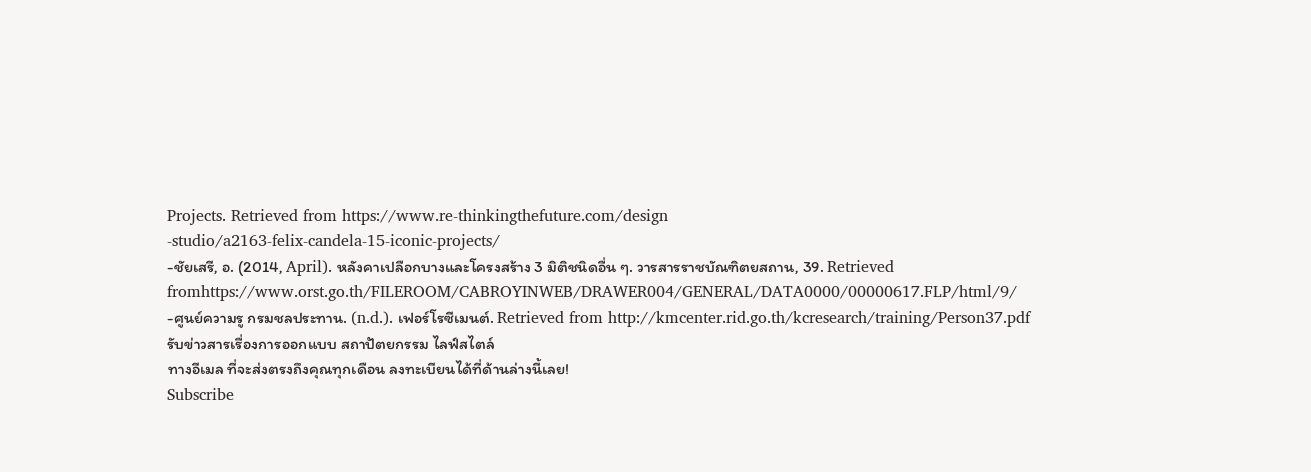Projects. Retrieved from https://www.re-thinkingthefuture.com/design
-studio/a2163-felix-candela-15-iconic-projects/
-ชัยเสรี, อ. (2014, April). หลังคาเปลือกบางและโครงสร้าง 3 มิติชนิดอื่น ๆ. วารสารราชบัณฑิตยสถาน, 39. Retrieved fromhttps://www.orst.go.th/FILEROOM/CABROYINWEB/DRAWER004/GENERAL/DATA0000/00000617.FLP/html/9/
-ศูนย์ความรู กรมชลประทาน. (n.d.). เฟอร์โรซีเมนต์. Retrieved from http://kmcenter.rid.go.th/kcresearch/training/Person37.pdf
รับข่าวสารเรื่องการออกแบบ สถาปัตยกรรม ไลฟ์สไตล์
ทางอีเมล ที่จะส่งตรงถึงคุณทุกเดือน ลงทะเบียนได้ที่ด้านล่างนี้เลย!
Subscribe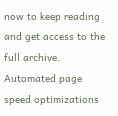now to keep reading and get access to the full archive.
Automated page speed optimizations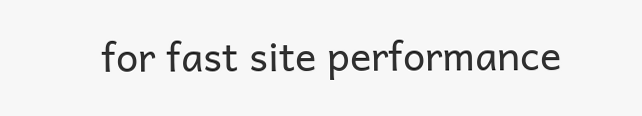for fast site performance